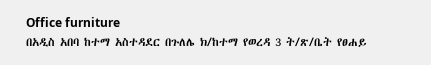Office furniture
በአዲስ አበባ ከተማ አስተዳደር በጉለሌ ክ/ከተማ የወረዳ 3 ት/ጽ/ቤት የፀሐይ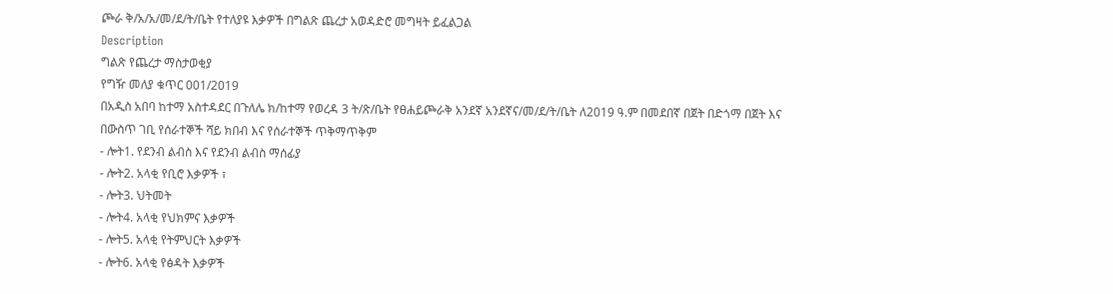ጮራ ቅ/አ/አ/መ/ደ/ት/ቤት የተለያዩ እቃዎች በግልጽ ጨረታ አወዳድሮ መግዛት ይፈልጋል
Description
ግልጽ የጨረታ ማስታወቂያ
የግዥ መለያ ቁጥር 001/2019
በአዲስ አበባ ከተማ አስተዳደር በጉለሌ ክ/ከተማ የወረዳ 3 ት/ጽ/ቤት የፀሐይጮራቅ አንደኛ አንደኛና/መ/ደ/ት/ቤት ለ2019 ዓ.ም በመደበኛ በጀት በድጎማ በጀት እና በውስጥ ገቢ የሰራተኞች ሻይ ክበብ እና የሰራተኞች ጥቅማጥቅም
- ሎት1. የደንብ ልብስ እና የደንብ ልብስ ማሰፊያ
- ሎት2. አላቂ የቢሮ እቃዎች ፣
- ሎት3. ህትመት
- ሎት4. አላቂ የህክምና እቃዎች
- ሎት5. አላቂ የትምህርት እቃዎች
- ሎት6. አላቂ የፅዳት እቃዎች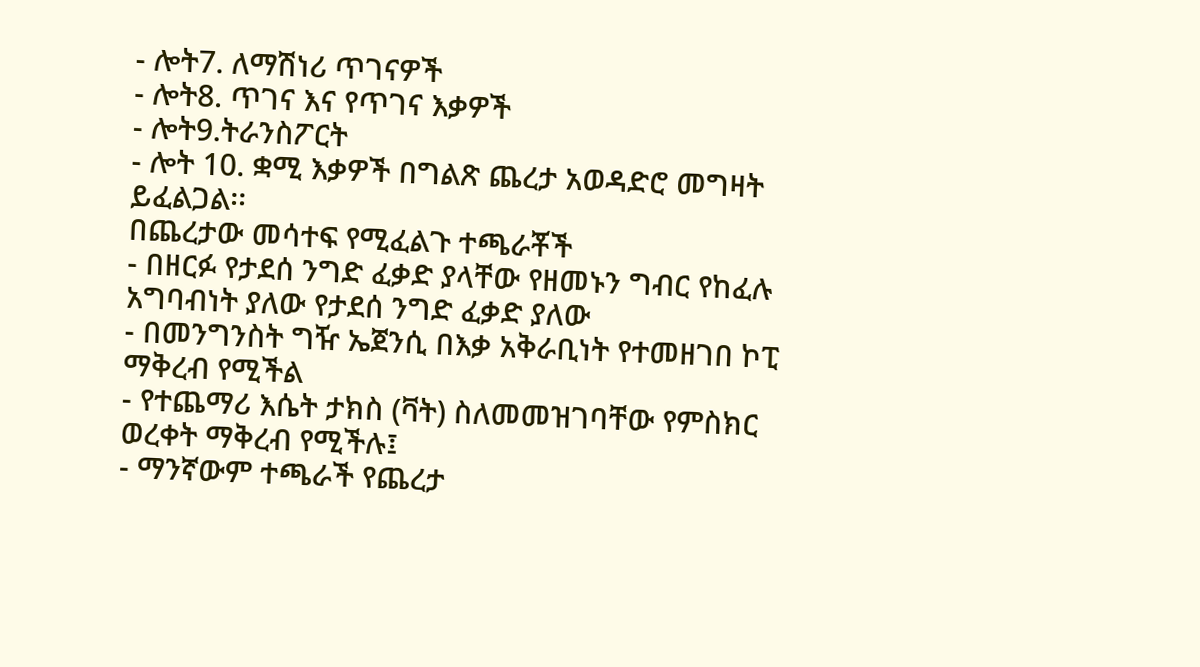- ሎት7. ለማሽነሪ ጥገናዎች
- ሎት8. ጥገና እና የጥገና እቃዎች
- ሎት9.ትራንስፖርት
- ሎት 10. ቋሚ እቃዎች በግልጽ ጨረታ አወዳድሮ መግዛት ይፈልጋል፡፡
በጨረታው መሳተፍ የሚፈልጉ ተጫራቾች
- በዘርፉ የታደሰ ንግድ ፈቃድ ያላቸው የዘመኑን ግብር የከፈሉ አግባብነት ያለው የታደሰ ንግድ ፈቃድ ያለው
- በመንግንስት ግዥ ኤጀንሲ በእቃ አቅራቢነት የተመዘገበ ኮፒ ማቅረብ የሚችል
- የተጨማሪ እሴት ታክስ (ቫት) ስለመመዝገባቸው የምስክር ወረቀት ማቅረብ የሚችሉ፤
- ማንኛውም ተጫራች የጨረታ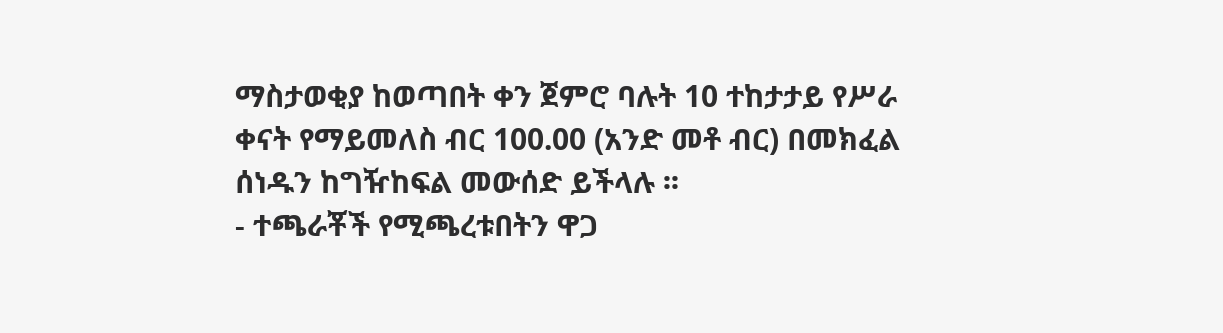ማስታወቂያ ከወጣበት ቀን ጀምሮ ባሉት 10 ተከታታይ የሥራ ቀናት የማይመለስ ብር 100.00 (አንድ መቶ ብር) በመክፈል ሰነዱን ከግዥከፍል መውሰድ ይችላሉ ፡፡
- ተጫራቾች የሚጫረቱበትን ዋጋ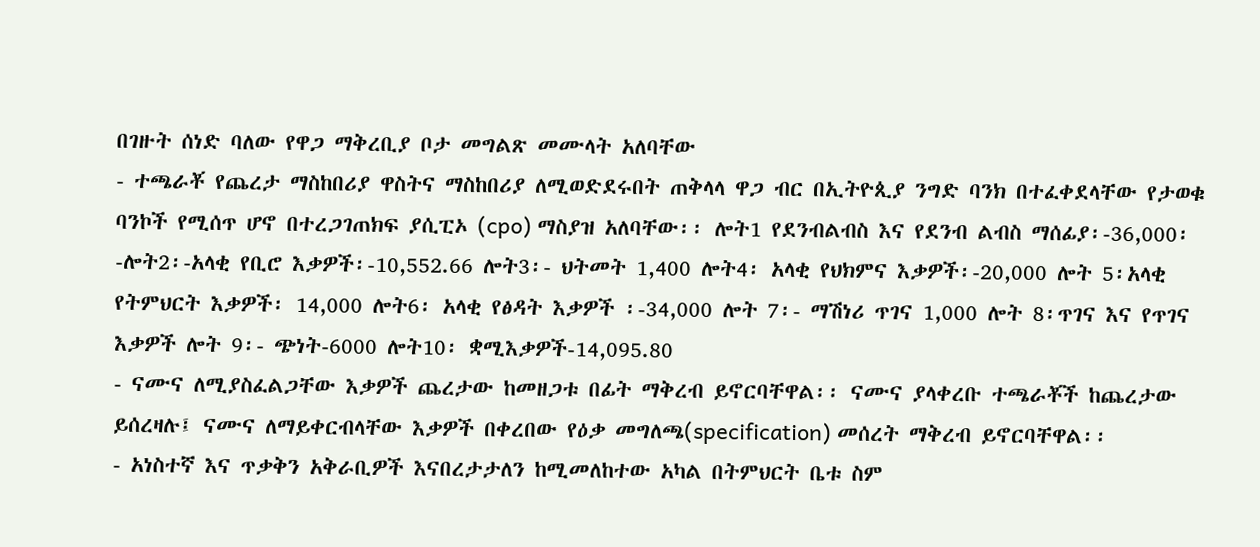በገዙት ሰነድ ባለው የዋጋ ማቅረቢያ ቦታ መግልጽ መሙላት አለባቸው
- ተጫራቾ የጨረታ ማስከበሪያ ዋስትና ማስከበሪያ ለሚወድደሩበት ጠቅላላ ዋጋ ብር በኢትዮጲያ ንግድ ባንክ በተፈቀደላቸው የታወቁ ባንኮች የሚሰጥ ሆኖ በተረጋገጠክፍ ያሲፒኦ (cpo) ማስያዝ አለባቸው፡፡ ሎት1 የደንብልብስ እና የደንብ ልብስ ማሰፊያ፡-36,000፡-ሎት2፡-አላቂ የቢሮ እቃዎች፡-10,552.66 ሎት3፡- ህትመት 1,400 ሎት4፡ አላቂ የህክምና እቃዎች፡-20,000 ሎት 5፡አላቂ የትምህርት እቃዎች፡ 14,000 ሎት6፡ አላቂ የፅዳት እቃዎች ፡-34,000 ሎት 7፡- ማሽነሪ ጥገና 1,000 ሎት 8፡ጥገና እና የጥገና እቃዎች ሎት 9፡- ጭነት-6000 ሎት10፡ ቋሚእቃዎች-14,095.80
- ናሙና ለሚያስፈልጋቸው እቃዎች ጨረታው ከመዘጋቱ በፊት ማቅረብ ይኖርባቸዋል፡፡ ናሙና ያላቀረቡ ተጫራቾች ከጨረታው ይሰረዛሉ፤ ናሙና ለማይቀርብላቸው እቃዎች በቀረበው የዕቃ መግለጫ(specification) መሰረት ማቅረብ ይኖርባቸዋል፡፡
- አነስተኛ እና ጥቃቅን አቅራቢዎች እናበረታታለን ከሚመለከተው አካል በትምህርት ቤቱ ስም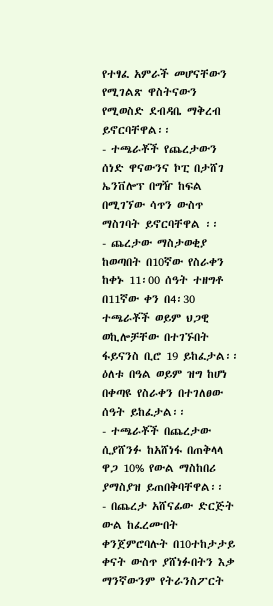የተፃፈ አምራች መሆናቸውን የሚገልጽ ዋስትናውን የሚወስድ ደብዳቤ ማቅረብ ይኖርባቸዋል፡፡
- ተጫራቾች የጨረታውን ሰነድ ዋናውንና ኮፒ በታሸገ ኤንቨሎፕ በግዥ ከፍል በሚገኘው ሳጥን ውስጥ ማስገባት ይኖርባቸዋል ፡፡
- ጨረታው ማስታወቂያ ከወጣበት በ10ኛው የስራቀን ከቀኑ 11፡00 ሰዓት ተዘግቶ በ11ኛው ቀን በ4፡30 ተጫራቾች ወይም ህጋዊ ወኪሎቻቸው በተገኙበት ፋይናንስ ቢሮ 19 ይከፈታል፡፡ ዕለቱ በዓል ወይም ዝግ ከሆነ በቀጣዩ የስራቀን በተገለፀው ሰዓት ይከፈታል፡፡
- ተጫራቾች በጨረታው ሲያሸንፉ ከአሸነፋ በጠቅላላ ዋጋ 10% የውል ማስከበሪ ያማስያዝ ይጠበቅባቸዋል፡፡
- በጨረታ አሸናፊው ድርጅት ውል ከፈረሙበት ቀንጀምሮባሉት በ10ተከታታይ ቀናት ውስጥ ያሸነፉበትን እቃ ማንኛውንም የትራንስፖርት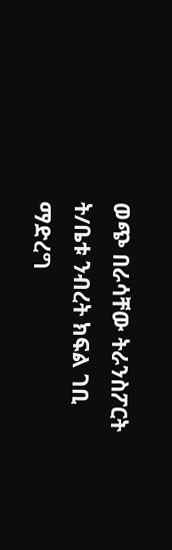ወጭ በራሳቸው ትራንስፖርት ት/ቤቱ ንብረት ክፍል ገቢ ማድረግ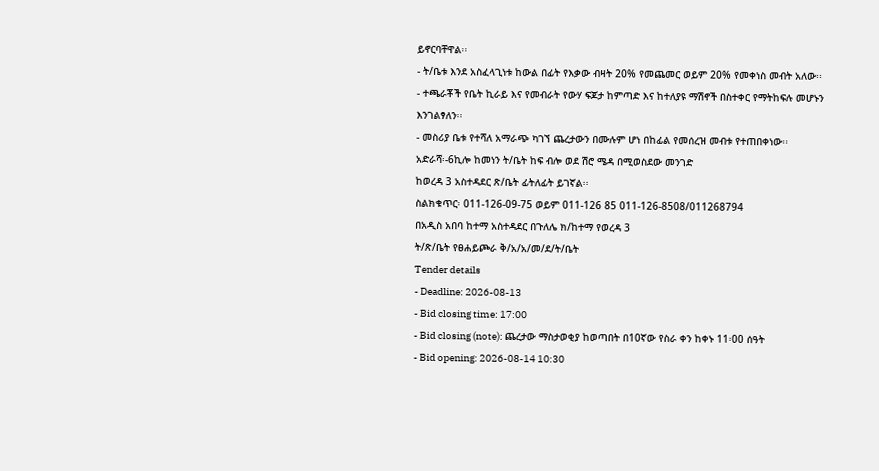ይኖርባቸዋል፡፡
- ት/ቤቱ እንደ አስፈላጊነቱ ከውል በፊት የእቃው ብዛት 20% የመጨመር ወይም 20% የመቀነስ መብት አለው፡፡
- ተጫራቾች የቤት ኪራይ እና የመብራት የውሃ ፍጆታ ከምጣድ እና ከተለያዩ ማሽኖች በስተቀር የማትከፍሉ መሆኑን እንገልፃለን፡፡
- መስሪያ ቤቱ የተሻለ አማራጭ ካገኘ ጨረታውን በሙሉም ሆነ በከፊል የመሰረዝ መብቱ የተጠበቀነው፡፡
አድራሻ፡-6ኪሎ ከመነን ት/ቤት ከፍ ብሎ ወደ ሽሮ ሜዳ በሚወስደው መንገድ
ከወረዳ 3 አስተዳደር ጽ/ቤት ፊትለፊት ይገኛል፡፡
ስልክቁጥር፡ 011-126-09-75 ወይም 011-126 85 011-126-8508/011268794
በአዲስ አበባ ከተማ አስተዳደር በጉለሌ ክ/ከተማ የወረዳ 3
ት/ጽ/ቤት የፀሐይጮራ ቅ/አ/አ/መ/ደ/ት/ቤት
Tender details
- Deadline: 2026-08-13
- Bid closing time: 17:00
- Bid closing (note): ጨረታው ማስታወቂያ ከወጣበት በ10ኛው የስራ ቀን ከቀኑ 11፡00 ሰዓት
- Bid opening: 2026-08-14 10:30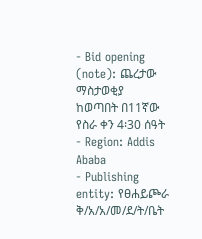- Bid opening (note): ጨረታው ማስታወቂያ ከወጣበት በ11ኛው የስራ ቀን 4፡30 ሰዓት
- Region: Addis Ababa
- Publishing entity: የፀሐይጮራ ቅ/አ/አ/መ/ደ/ት/ቤት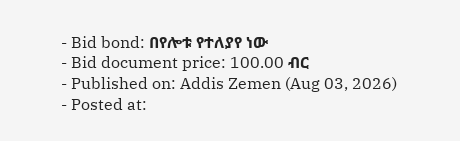- Bid bond: በየሎቱ የተለያየ ነው
- Bid document price: 100.00 ብር
- Published on: Addis Zemen (Aug 03, 2026)
- Posted at: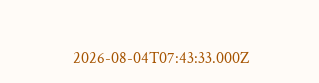2026-08-04T07:43:33.000Z